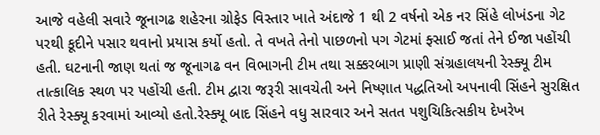આજે વહેલી સવારે જૂનાગઢ શહેરના ગ્રોફેડ વિસ્તાર ખાતે અંદાજે 1 થી 2 વર્ષનો એક નર સિંહે લોખંડના ગેટ પરથી કૂદીને પસાર થવાનો પ્રયાસ કર્યો હતો. તે વખતે તેનો પાછળનો પગ ગેટમાં ફ્સાઈ જતાં તેને ઈજા પહોંચી હતી. ઘટનાની જાણ થતાં જ જૂનાગઢ વન વિભાગની ટીમ તથા સક્કરબાગ પ્રાણી સંગ્રહાલયની રેસ્ક્યૂ ટીમ તાત્કાલિક સ્થળ પર પહોંચી હતી. ટીમ દ્વારા જરૂરી સાવચેતી અને નિષ્ણાત પદ્ધતિઓ અપનાવી સિંહને સુરક્ષિત રીતે રેસ્ક્યૂ કરવામાં આવ્યો હતો.રેસ્ક્યૂ બાદ સિંહને વધુ સારવાર અને સતત પશુચિકિત્સકીય દેખરેખ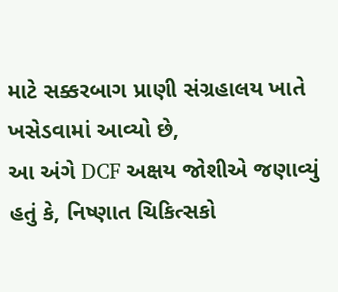માટે સક્કરબાગ પ્રાણી સંગ્રહાલય ખાતે ખસેડવામાં આવ્યો છે,
આ અંગે DCF અક્ષય જોશીએ જણાવ્યું હતું કે, નિષ્ણાત ચિકિત્સકો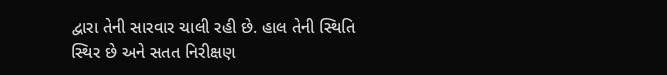દ્વારા તેની સારવાર ચાલી રહી છે. હાલ તેની સ્થિતિ સ્થિર છે અને સતત નિરીક્ષણ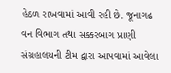હેઠળ રાખવામાં આવી રહી છે. જૂનાગઢ વન વિભાગ તથા સક્કરબાગ પ્રાણી સંગ્રહાલયની ટીમ દ્વારા આપવામાં આવેલા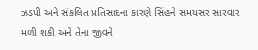ઝડપી અને સંકલિત પ્રતિસાદના કારણે સિંહને સમયસર સારવાર મળી શકી અને તેના જીવને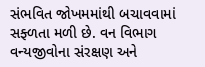સંભવિત જોખમમાંથી બચાવવામાં સફ્ળતા મળી છે. વન વિભાગ વન્યજીવોના સંરક્ષણ અને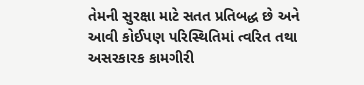તેમની સુરક્ષા માટે સતત પ્રતિબદ્ધ છે અને આવી કોઈપણ પરિસ્થિતિમાં ત્વરિત તથા અસરકારક કામગીરી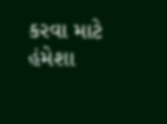કરવા માટે હંમેશા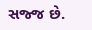સજ્જ છે.